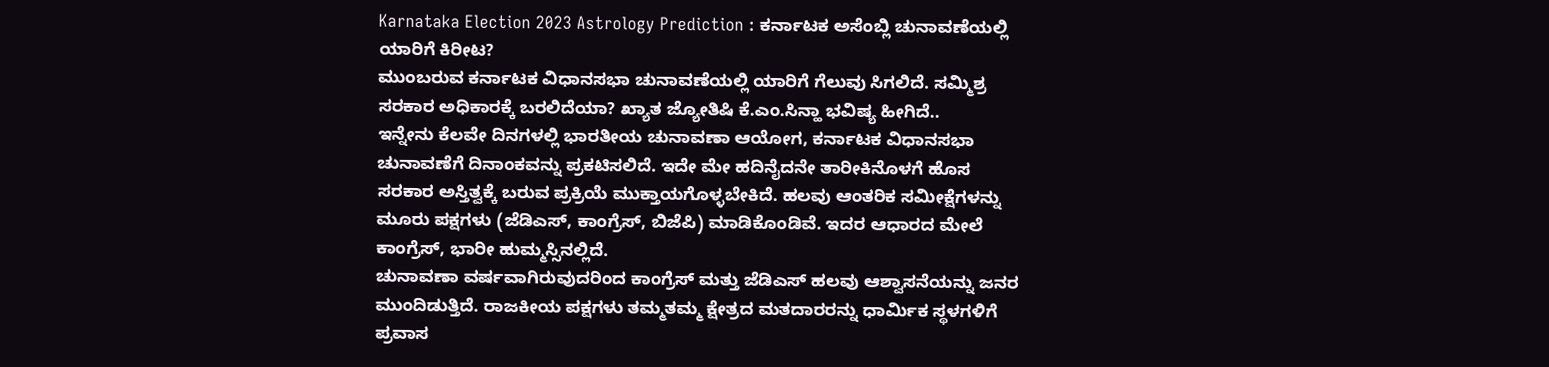Karnataka Election 2023 Astrology Prediction : ಕರ್ನಾಟಕ ಅಸೆಂಬ್ಲಿ ಚುನಾವಣೆಯಲ್ಲಿ ಯಾರಿಗೆ ಕಿರೀಟ?
ಮುಂಬರುವ ಕರ್ನಾಟಕ ವಿಧಾನಸಭಾ ಚುನಾವಣೆಯಲ್ಲಿ ಯಾರಿಗೆ ಗೆಲುವು ಸಿಗಲಿದೆ. ಸಮ್ಮಿಶ್ರ ಸರಕಾರ ಅಧಿಕಾರಕ್ಕೆ ಬರಲಿದೆಯಾ? ಖ್ಯಾತ ಜ್ಯೋತಿಷಿ ಕೆ.ಎಂ.ಸಿನ್ಹಾ ಭವಿಷ್ಯ ಹೀಗಿದೆ..
ಇನ್ನೇನು ಕೆಲವೇ ದಿನಗಳಲ್ಲಿ ಭಾರತೀಯ ಚುನಾವಣಾ ಆಯೋಗ, ಕರ್ನಾಟಕ ವಿಧಾನಸಭಾ ಚುನಾವಣೆಗೆ ದಿನಾಂಕವನ್ನು ಪ್ರಕಟಿಸಲಿದೆ. ಇದೇ ಮೇ ಹದಿನೈದನೇ ತಾರೀಕಿನೊಳಗೆ ಹೊಸ ಸರಕಾರ ಅಸ್ತಿತ್ವಕ್ಕೆ ಬರುವ ಪ್ರಕ್ರಿಯೆ ಮುಕ್ತಾಯಗೊಳ್ಳಬೇಕಿದೆ. ಹಲವು ಆಂತರಿಕ ಸಮೀಕ್ಷೆಗಳನ್ನು ಮೂರು ಪಕ್ಷಗಳು (ಜೆಡಿಎಸ್, ಕಾಂಗ್ರೆಸ್, ಬಿಜೆಪಿ) ಮಾಡಿಕೊಂಡಿವೆ. ಇದರ ಆಧಾರದ ಮೇಲೆ ಕಾಂಗ್ರೆಸ್, ಭಾರೀ ಹುಮ್ಮಸ್ಸಿನಲ್ಲಿದೆ.
ಚುನಾವಣಾ ವರ್ಷವಾಗಿರುವುದರಿಂದ ಕಾಂಗ್ರೆಸ್ ಮತ್ತು ಜೆಡಿಎಸ್ ಹಲವು ಆಶ್ವಾಸನೆಯನ್ನು ಜನರ ಮುಂದಿಡುತ್ತಿದೆ. ರಾಜಕೀಯ ಪಕ್ಷಗಳು ತಮ್ಮತಮ್ಮ ಕ್ಷೇತ್ರದ ಮತದಾರರನ್ನು ಧಾರ್ಮಿಕ ಸ್ಥಳಗಳಿಗೆ ಪ್ರವಾಸ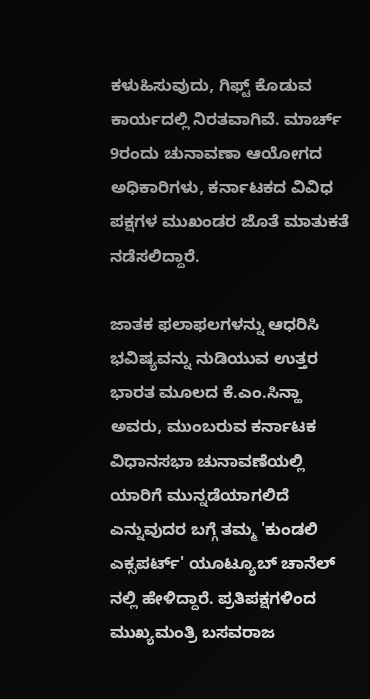ಕಳುಹಿಸುವುದು, ಗಿಫ್ಟ್ ಕೊಡುವ ಕಾರ್ಯದಲ್ಲಿ ನಿರತವಾಗಿವೆ. ಮಾರ್ಚ್ 9ರಂದು ಚುನಾವಣಾ ಆಯೋಗದ ಅಧಿಕಾರಿಗಳು, ಕರ್ನಾಟಕದ ವಿವಿಧ ಪಕ್ಷಗಳ ಮುಖಂಡರ ಜೊತೆ ಮಾತುಕತೆ ನಡೆಸಲಿದ್ದಾರೆ.

ಜಾತಕ ಫಲಾಫಲಗಳನ್ನು ಆಧರಿಸಿ ಭವಿಷ್ಯವನ್ನು ನುಡಿಯುವ ಉತ್ತರ ಭಾರತ ಮೂಲದ ಕೆ.ಎಂ.ಸಿನ್ಹಾ ಅವರು, ಮುಂಬರುವ ಕರ್ನಾಟಕ ವಿಧಾನಸಭಾ ಚುನಾವಣೆಯಲ್ಲಿ ಯಾರಿಗೆ ಮುನ್ನಡೆಯಾಗಲಿದೆ ಎನ್ನುವುದರ ಬಗ್ಗೆ ತಮ್ಮ 'ಕುಂಡಲಿ ಎಕ್ಸಪರ್ಟ್' ಯೂಟ್ಯೂಬ್ ಚಾನೆಲ್ ನಲ್ಲಿ ಹೇಳಿದ್ದಾರೆ. ಪ್ರತಿಪಕ್ಷಗಳಿಂದ ಮುಖ್ಯಮಂತ್ರಿ ಬಸವರಾಜ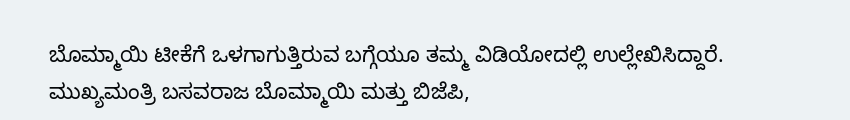ಬೊಮ್ಮಾಯಿ ಟೀಕೆಗೆ ಒಳಗಾಗುತ್ತಿರುವ ಬಗ್ಗೆಯೂ ತಮ್ಮ ವಿಡಿಯೋದಲ್ಲಿ ಉಲ್ಲೇಖಿಸಿದ್ದಾರೆ.
ಮುಖ್ಯಮಂತ್ರಿ ಬಸವರಾಜ ಬೊಮ್ಮಾಯಿ ಮತ್ತು ಬಿಜೆಪಿ,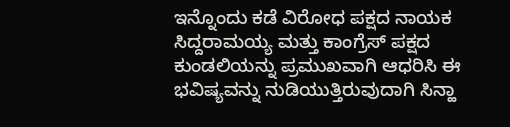ಇನ್ನೊಂದು ಕಡೆ ವಿರೋಧ ಪಕ್ಷದ ನಾಯಕ ಸಿದ್ದರಾಮಯ್ಯ ಮತ್ತು ಕಾಂಗ್ರೆಸ್ ಪಕ್ಷದ ಕುಂಡಲಿಯನ್ನು ಪ್ರಮುಖವಾಗಿ ಆಧರಿಸಿ ಈ ಭವಿಷ್ಯವನ್ನು ನುಡಿಯುತ್ತಿರುವುದಾಗಿ ಸಿನ್ಹಾ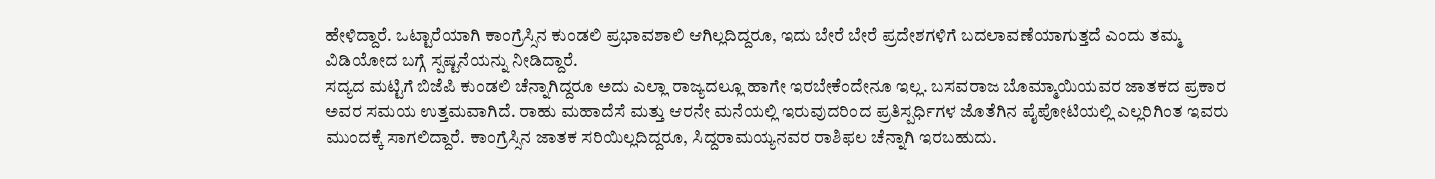ಹೇಳಿದ್ದಾರೆ. ಒಟ್ಟಾರೆಯಾಗಿ ಕಾಂಗ್ರೆಸ್ಸಿನ ಕುಂಡಲಿ ಪ್ರಭಾವಶಾಲಿ ಆಗಿಲ್ಲದಿದ್ದರೂ, ಇದು ಬೇರೆ ಬೇರೆ ಪ್ರದೇಶಗಳಿಗೆ ಬದಲಾವಣೆಯಾಗುತ್ತದೆ ಎಂದು ತಮ್ಮ ವಿಡಿಯೋದ ಬಗ್ಗೆ ಸ್ಪಷ್ಟನೆಯನ್ನು ನೀಡಿದ್ದಾರೆ.
ಸದ್ಯದ ಮಟ್ಟಿಗೆ ಬಿಜೆಪಿ ಕುಂಡಲಿ ಚೆನ್ನಾಗಿದ್ದರೂ ಅದು ಎಲ್ಲಾ ರಾಜ್ಯದಲ್ಲೂ ಹಾಗೇ ಇರಬೇಕೆಂದೇನೂ ಇಲ್ಲ. ಬಸವರಾಜ ಬೊಮ್ಮಾಯಿಯವರ ಜಾತಕದ ಪ್ರಕಾರ ಅವರ ಸಮಯ ಉತ್ತಮವಾಗಿದೆ. ರಾಹು ಮಹಾದೆಸೆ ಮತ್ತು ಆರನೇ ಮನೆಯಲ್ಲಿ ಇರುವುದರಿಂದ ಪ್ರತಿಸ್ಪರ್ಧಿಗಳ ಜೊತೆಗಿನ ಪೈಪೋಟಿಯಲ್ಲಿ ಎಲ್ಲರಿಗಿಂತ ಇವರು ಮುಂದಕ್ಕೆ ಸಾಗಲಿದ್ದಾರೆ. ಕಾಂಗ್ರೆಸ್ಸಿನ ಜಾತಕ ಸರಿಯಿಲ್ಲದಿದ್ದರೂ, ಸಿದ್ದರಾಮಯ್ಯನವರ ರಾಶಿಫಲ ಚೆನ್ನಾಗಿ ಇರಬಹುದು.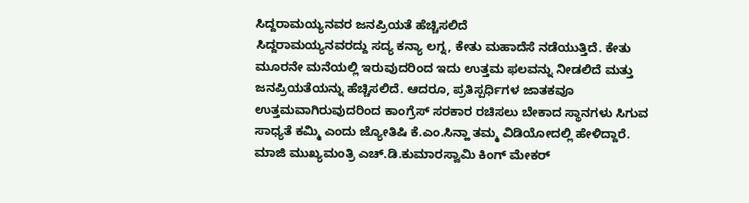ಸಿದ್ದರಾಮಯ್ಯನವರ ಜನಪ್ರಿಯತೆ ಹೆಚ್ಚಿಸಲಿದೆ
ಸಿದ್ದರಾಮಯ್ಯನವರದ್ದು ಸದ್ಯ ಕನ್ಯಾ ಲಗ್ನ, ಕೇತು ಮಹಾದೆಸೆ ನಡೆಯುತ್ತಿದೆ. ಕೇತು ಮೂರನೇ ಮನೆಯಲ್ಲಿ ಇರುವುದರಿಂದ ಇದು ಉತ್ತಮ ಫಲವನ್ನು ನೀಡಲಿದೆ ಮತ್ತು ಜನಪ್ರಿಯತೆಯನ್ನು ಹೆಚ್ಚಿಸಲಿದೆ. ಆದರೂ, ಪ್ರತಿಸ್ಪರ್ಧಿಗಳ ಜಾತಕವೂ ಉತ್ತಮವಾಗಿರುವುದರಿಂದ ಕಾಂಗ್ರೆಸ್ ಸರಕಾರ ರಚಿಸಲು ಬೇಕಾದ ಸ್ಥಾನಗಳು ಸಿಗುವ ಸಾಧ್ಯತೆ ಕಮ್ಮಿ ಎಂದು ಜ್ಯೋತಿಷಿ ಕೆ.ಎಂ.ಸಿನ್ಹಾ ತಮ್ಮ ವಿಡಿಯೋದಲ್ಲಿ ಹೇಳಿದ್ದಾರೆ.
ಮಾಜಿ ಮುಖ್ಯಮಂತ್ರಿ ಎಚ್.ಡಿ.ಕುಮಾರಸ್ವಾಮಿ ಕಿಂಗ್ ಮೇಕರ್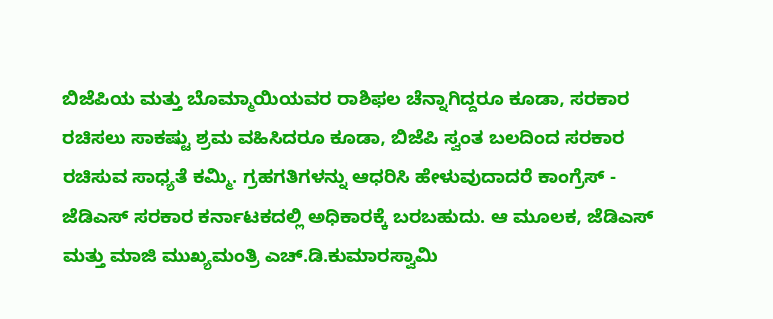ಬಿಜೆಪಿಯ ಮತ್ತು ಬೊಮ್ಮಾಯಿಯವರ ರಾಶಿಫಲ ಚೆನ್ನಾಗಿದ್ದರೂ ಕೂಡಾ, ಸರಕಾರ ರಚಿಸಲು ಸಾಕಷ್ಟು ಶ್ರಮ ವಹಿಸಿದರೂ ಕೂಡಾ, ಬಿಜೆಪಿ ಸ್ವಂತ ಬಲದಿಂದ ಸರಕಾರ ರಚಿಸುವ ಸಾಧ್ಯತೆ ಕಮ್ಮಿ. ಗ್ರಹಗತಿಗಳನ್ನು ಆಧರಿಸಿ ಹೇಳುವುದಾದರೆ ಕಾಂಗ್ರೆಸ್ - ಜೆಡಿಎಸ್ ಸರಕಾರ ಕರ್ನಾಟಕದಲ್ಲಿ ಅಧಿಕಾರಕ್ಕೆ ಬರಬಹುದು. ಆ ಮೂಲಕ, ಜೆಡಿಎಸ್ ಮತ್ತು ಮಾಜಿ ಮುಖ್ಯಮಂತ್ರಿ ಎಚ್.ಡಿ.ಕುಮಾರಸ್ವಾಮಿ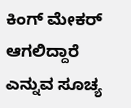ಕಿಂಗ್ ಮೇಕರ್ ಆಗಲಿದ್ದಾರೆ ಎನ್ನುವ ಸೂಚ್ಯ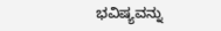ಭವಿಷ್ಯವನ್ನು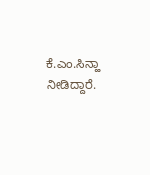ಕೆ.ಎಂ.ಸಿನ್ಹಾ ನೀಡಿದ್ದಾರೆ.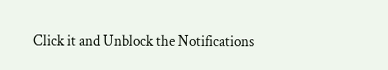Click it and Unblock the Notifications